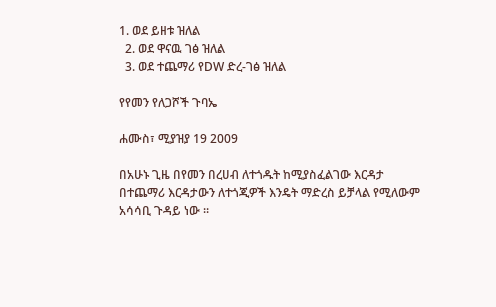1. ወደ ይዘቱ ዝለል
  2. ወደ ዋናዉ ገፅ ዝለል
  3. ወደ ተጨማሪ የDW ድረ-ገፅ ዝለል

የየመን የለጋሾች ጉባኤ

ሐሙስ፣ ሚያዝያ 19 2009

በአሁኑ ጊዜ በየመን በረሀብ ለተጎዱት ከሚያስፈልገው እርዳታ በተጨማሪ እርዳታውን ለተጎጂዎች እንዴት ማድረስ ይቻላል የሚለውም አሳሳቢ ጉዳይ ነው ።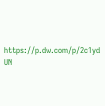https://p.dw.com/p/2c1yd
UN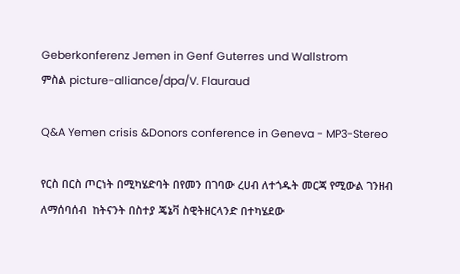Geberkonferenz Jemen in Genf Guterres und Wallstrom
ምስል picture-alliance/dpa/V. Flauraud

Q&A Yemen crisis &Donors conference in Geneva - MP3-Stereo

የርስ በርስ ጦርነት በሚካሄድባት በየመን በገባው ረሀብ ለተጎዱት መርጃ የሚውል ገንዘብ ለማሰባሰብ  ከትናንት በስተያ ጄኔቫ ስዊትዘርላንድ በተካሄደው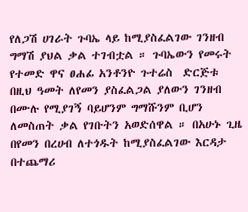የለጋሽ ሀገራት ጉባኤ ላይ ከሚያስፈልገው ገንዘብ ግማሽ ያህል ቃል ተገብቷል ። ጉባኤውን የመሩት የተመድ ዋና ፀሐፊ አንቶንዮ ጉተሬስ  ድርጅቱ በዚህ ዓመት ለየመን ያስፈልጋል ያለውን ገንዘብ በሙሉ የሚያገኝ ባይሆንም ግማሹንም ቢሆን ለመስጠት ቃል የገቡትን አወድሰዋል ። በአሁኑ ጊዜ በየመን በረሀብ ለተጎዱት ከሚያስፈልገው እርዳታ በተጨማሪ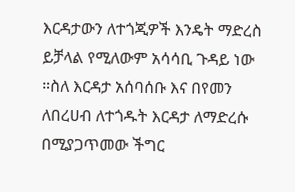እርዳታውን ለተጎጂዎች እንዴት ማድረስ ይቻላል የሚለውም አሳሳቢ ጉዳይ ነው ።ስለ እርዳታ አሰባሰቡ እና በየመን ለበረሀብ ለተጎዱት እርዳታ ለማድረሱ በሚያጋጥመው ችግር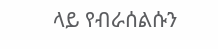ላይ የብራሰልሱን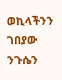ወኪላችንን ገበያው ንጉሴን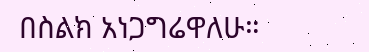በስልክ አነጋግሬዋለሁ።